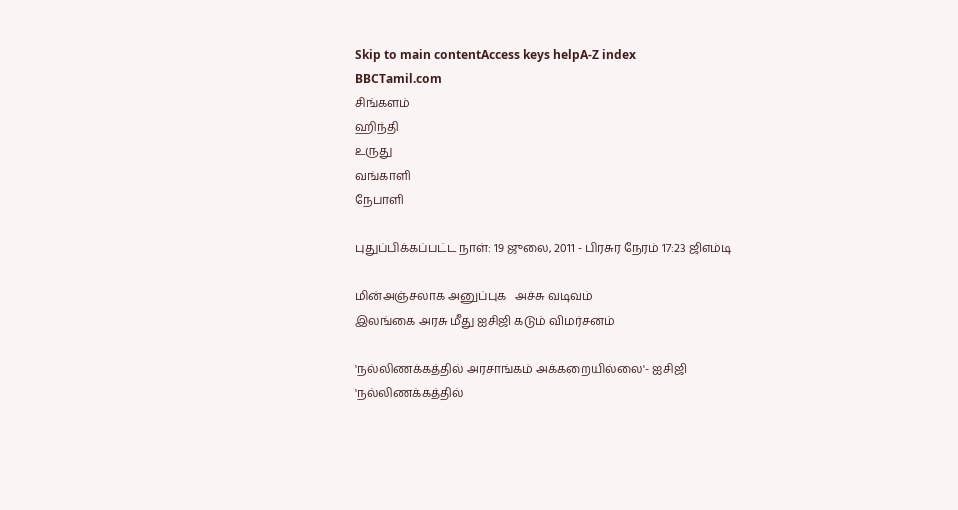Skip to main contentAccess keys helpA-Z index
BBCTamil.com
சிங்களம்
ஹிந்தி
உருது
வங்காளி
நேபாளி

புதுப்பிக்கப்பட்ட நாள்: 19 ஜுலை, 2011 - பிரசுர நேரம் 17:23 ஜிஎம்டி

மின்அஞ்சலாக அனுப்புக   அச்சு வடிவம்
இலங்கை அரசு மீது ஐசிஜி கடும் விமர்சனம்

'நல்லிணக்கத்தில் அரசாங்கம் அக்கறையில்லை'- ஐசிஜி
'நல்லிணக்கத்தில்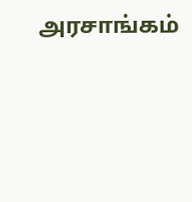அரசாங்கம்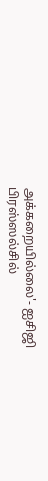அக்கறையில்லை'- ஐசிஜி
பிரஸ்ஸல்சில்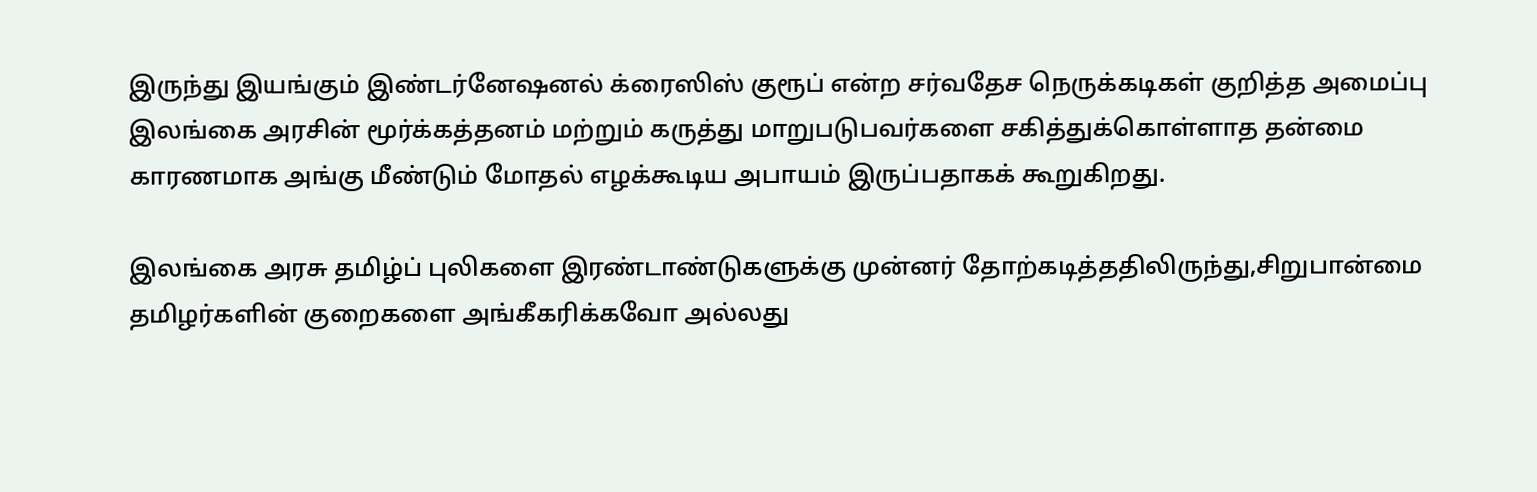இருந்து இயங்கும் இண்டர்னேஷனல் க்ரைஸிஸ் குரூப் என்ற சர்வதேச நெருக்கடிகள் குறித்த அமைப்பு இலங்கை அரசின் மூர்க்கத்தனம் மற்றும் கருத்து மாறுபடுபவர்களை சகித்துக்கொள்ளாத தன்மை காரணமாக அங்கு மீண்டும் மோதல் எழக்கூடிய அபாயம் இருப்பதாகக் கூறுகிறது.

இலங்கை அரசு தமிழ்ப் புலிகளை இரண்டாண்டுகளுக்கு முன்னர் தோற்கடித்ததிலிருந்து,சிறுபான்மை தமிழர்களின் குறைகளை அங்கீகரிக்கவோ அல்லது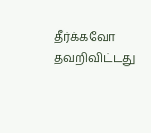தீர்க்கவோ தவறிவிட்டது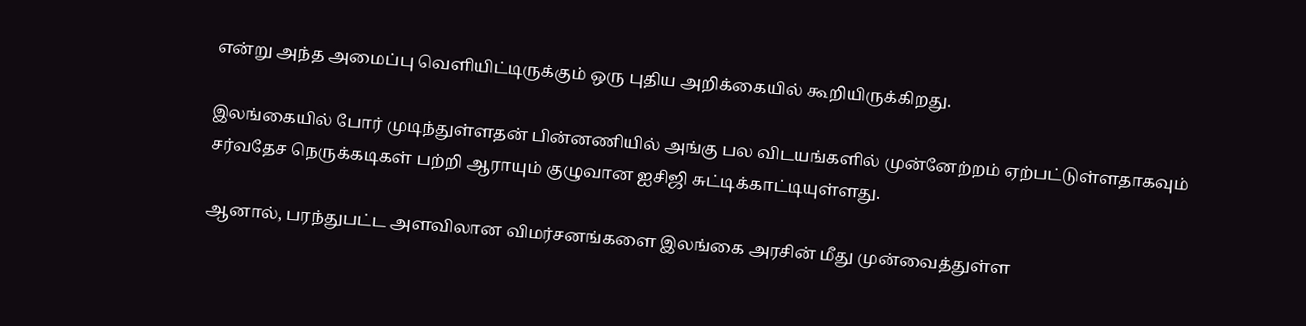என்று அந்த அமைப்பு வெளியிட்டிருக்கும் ஒரு புதிய அறிக்கையில் கூறியிருக்கிறது.

இலங்கையில் போர் முடிந்துள்ளதன் பின்னணியில் அங்கு பல விடயங்களில் முன்னேற்றம் ஏற்பட்டுள்ளதாகவும் சர்வதேச நெருக்கடிகள் பற்றி ஆராயும் குழுவான ஐசிஜி சுட்டிக்காட்டியுள்ளது.

ஆனால், பரந்துபட்ட அளவிலான விமர்சனங்களை இலங்கை அரசின் மீது முன்வைத்துள்ள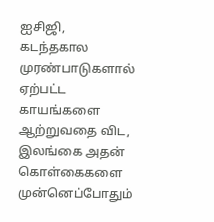ஐசிஜி, கடந்தகால முரண்பாடுகளால் ஏற்பட்ட காயங்களை ஆற்றுவதை விட, இலங்கை அதன் கொள்கைகளை முன்னெப்போதும்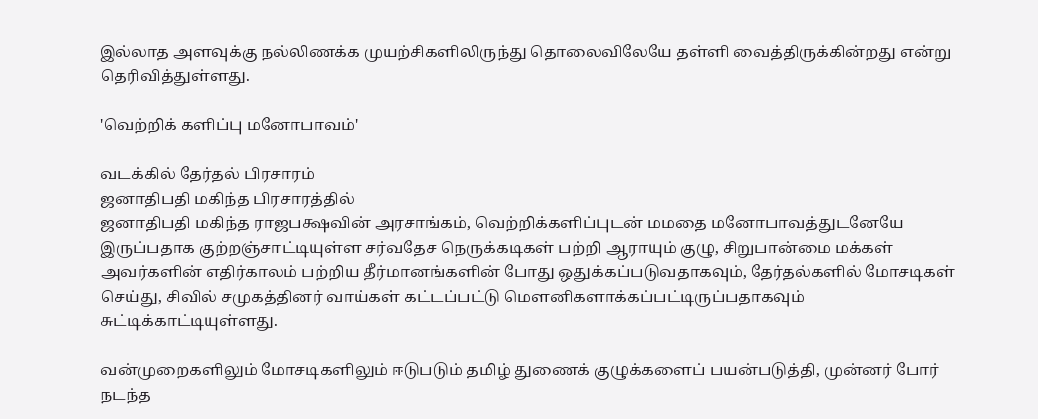இல்லாத அளவுக்கு நல்லிணக்க முயற்சிகளிலிருந்து தொலைவிலேயே தள்ளி வைத்திருக்கின்றது என்று தெரிவித்துள்ளது.

'வெற்றிக் களிப்பு மனோபாவம்'

வடக்கில் தேர்தல் பிரசாரம்
ஜனாதிபதி மகிந்த பிரசாரத்தில்
ஜனாதிபதி மகிந்த ராஜபக்ஷவின் அரசாங்கம், வெற்றிக்களிப்புடன் மமதை மனோபாவத்துடனேயே இருப்பதாக குற்றஞ்சாட்டியுள்ள சர்வதேச நெருக்கடிகள் பற்றி ஆராயும் குழு, சிறுபான்மை மக்கள் அவர்களின் எதிர்காலம் பற்றிய தீர்மானங்களின் போது ஒதுக்கப்படுவதாகவும், தேர்தல்களில் மோசடிகள் செய்து, சிவில் சமுகத்தினர் வாய்கள் கட்டப்பட்டு மௌனிகளாக்கப்பட்டிருப்பதாகவும் சுட்டிக்காட்டியுள்ளது.

வன்முறைகளிலும் மோசடிகளிலும் ஈடுபடும் தமிழ் துணைக் குழுக்களைப் பயன்படுத்தி, முன்னர் போர் நடந்த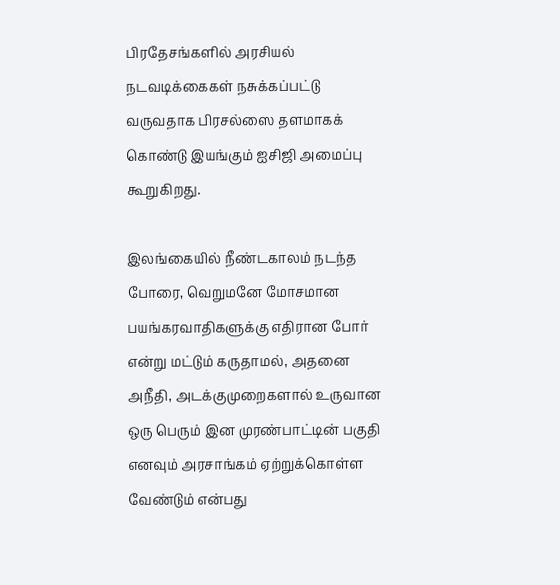பிரதேசங்களில் அரசியல் நடவடிக்கைகள் நசுக்கப்பட்டு வருவதாக பிரசல்ஸை தளமாகக் கொண்டு இயங்கும் ஐசிஜி அமைப்பு கூறுகிறது.

இலங்கையில் நீண்டகாலம் நடந்த போரை, வெறுமனே மோசமான பயங்கரவாதிகளுக்கு எதிரான போர் என்று மட்டும் கருதாமல், அதனை அநீதி, அடக்குமுறைகளால் உருவான ஒரு பெரும் இன முரண்பாட்டின் பகுதி எனவும் அரசாங்கம் ஏற்றுக்கொள்ள வேண்டும் என்பது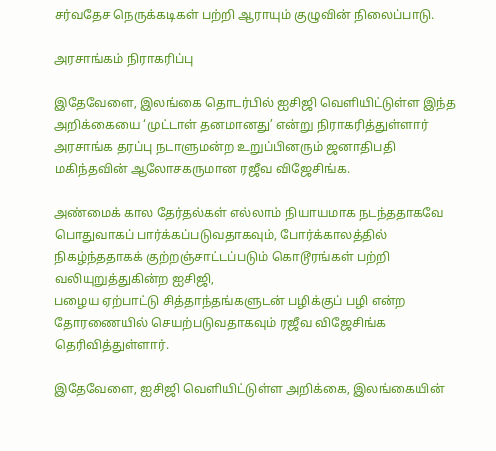சர்வதேச நெருக்கடிகள் பற்றி ஆராயும் குழுவின் நிலைப்பாடு.

அரசாங்கம் நிராகரிப்பு

இதேவேளை, இலங்கை தொடர்பில் ஐசிஜி வெளியிட்டுள்ள இந்த அறிக்கையை ‘முட்டாள் தனமானது’ என்று நிராகரித்துள்ளார் அரசாங்க தரப்பு நடாளுமன்ற உறுப்பினரும் ஜனாதிபதி மகிந்தவின் ஆலோசகருமான ரஜீவ விஜேசிங்க.

அண்மைக் கால தேர்தல்கள் எல்லாம் நியாயமாக நடந்ததாகவே பொதுவாகப் பார்க்கப்படுவதாகவும், போர்க்காலத்தில் நிகழ்ந்ததாகக் குற்றஞ்சாட்டப்படும் கொடூரங்கள் பற்றி வலியுறுத்துகின்ற ஐசிஜி,
பழைய ஏற்பாட்டு சித்தாந்தங்களுடன் பழிக்குப் பழி என்ற தோரணையில் செயற்படுவதாகவும் ரஜீவ விஜேசிங்க தெரிவித்துள்ளார்.

இதேவேளை, ஐசிஜி வெளியிட்டுள்ள அறிக்கை, இலங்கையின்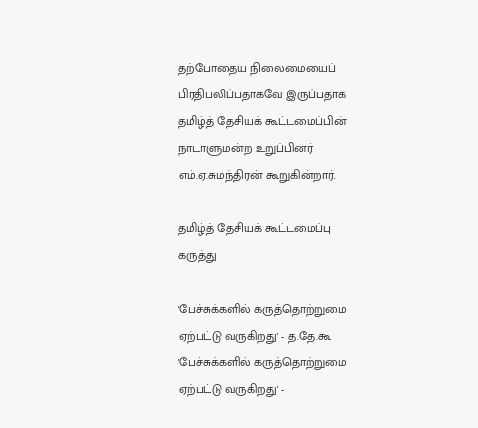தற்போதைய நிலைமையைப் பிரதிபலிப்பதாகவே இருப்பதாக தமிழ்த் தேசியக் கூட்டமைப்பின் நாடாளுமன்ற உறுப்பினர் எம்.ஏ.சுமந்திரன் கூறுகின்றார்.

தமிழ்த் தேசியக் கூட்டமைப்பு கருத்து

'பேச்சுக்களில் கருத்தொற்றுமை ஏற்பட்டு வருகிறது' - த.தே.கூ
'பேச்சுக்களில் கருத்தொற்றுமை ஏற்பட்டு வருகிறது' -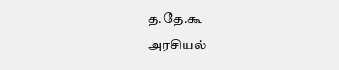த.தே.கூ
அரசியல்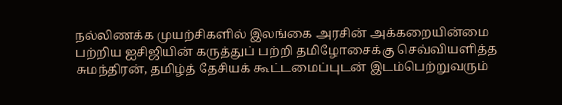நல்லிணக்க முயற்சிகளில் இலங்கை அரசின் அக்கறையின்மை பற்றிய ஐசிஜியின் கருத்துப் பற்றி தமிழோசைக்கு செவ்வியளித்த சுமந்திரன், தமிழ்த் தேசியக் கூட்டமைப்புடன் இடம்பெற்றுவரும்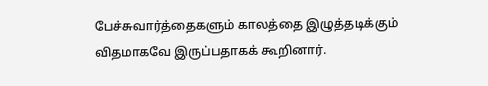பேச்சுவார்த்தைகளும் காலத்தை இழுத்தடிக்கும் விதமாகவே இருப்பதாகக் கூறினார்.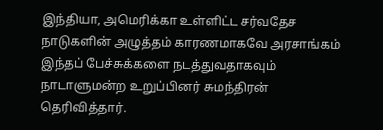இந்தியா, அமெரிக்கா உள்ளிட்ட சர்வதேச நாடுகளின் அழுத்தம் காரணமாகவே அரசாங்கம் இந்தப் பேச்சுக்களை நடத்துவதாகவும் நாடாளுமன்ற உறுப்பினர் சுமந்திரன் தெரிவித்தார்.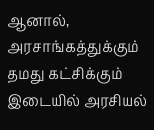ஆனால், அரசாங்கத்துக்கும் தமது கட்சிக்கும் இடையில் அரசியல்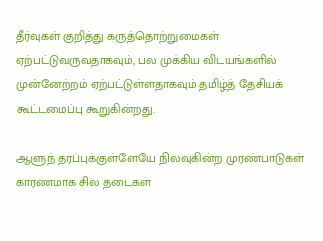தீர்வுகள் குறித்து கருத்தொற்றுமைகள் ஏற்பட்டுவருவதாகவும், பல முக்கிய விடயங்களில் முன்னேற்றம் ஏற்பட்டுள்ளதாகவும் தமிழ்த் தேசியக் கூட்டமைப்பு கூறுகின்றது.

ஆளுந் தரப்புக்குள்ளேயே நிலவுகின்ற முரண்பாடுகள் காரணமாக சில தடைகள்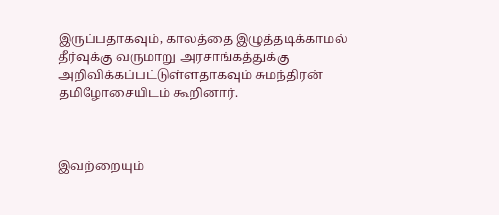இருப்பதாகவும், காலத்தை இழுத்தடிக்காமல் தீர்வுக்கு வருமாறு அரசாங்கத்துக்கு அறிவிக்கப்பட்டுள்ளதாகவும் சுமந்திரன் தமிழோசையிடம் கூறினார்.



இவற்றையும்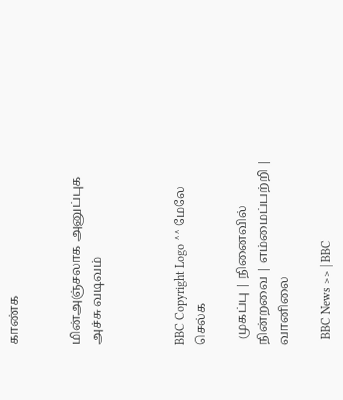காண்க


மின்அஞ்சலாக அனுப்புக   அச்சு வடிவம்



BBC Copyright Logo ^^ மேலே செல்க

  முகப்பு | நினைவில் நின்றவை | எம்மைப்பற்றி | வானிலை

  BBC News >> | BBC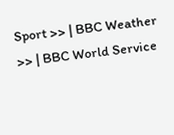Sport >> | BBC Weather >> | BBC World Service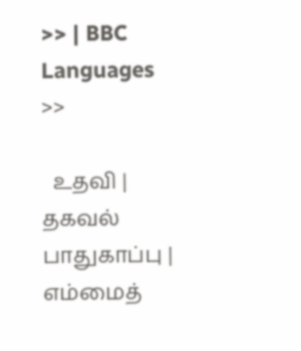>> | BBC Languages >>

  உதவி | தகவல் பாதுகாப்பு | எம்மைத்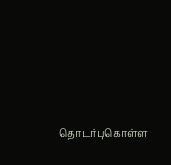தொடர்புகொள்ள